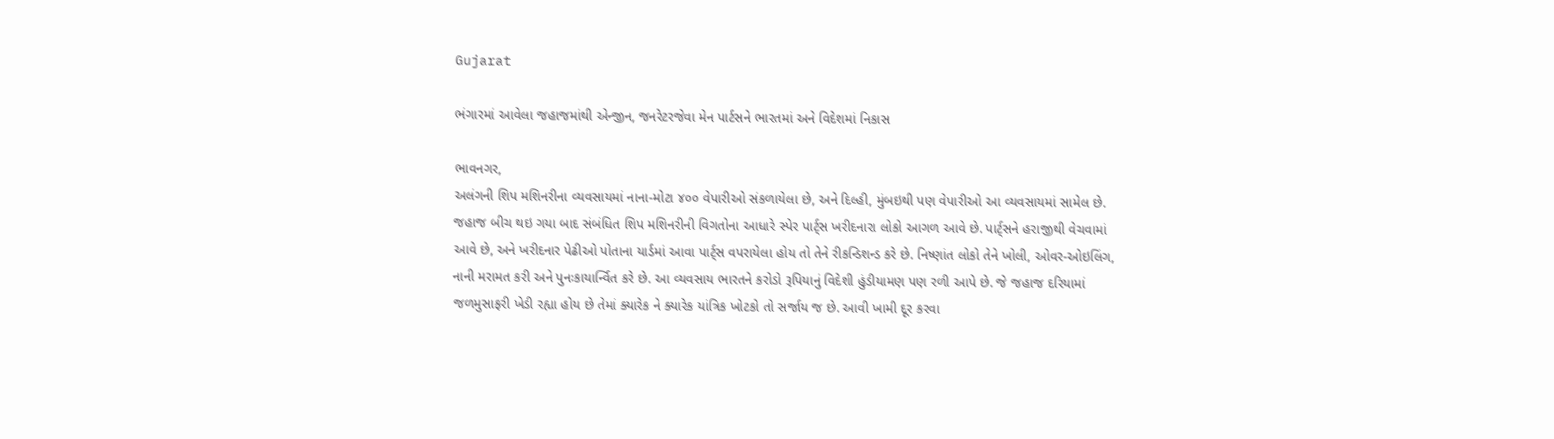Gujarat

ભંગારમાં આવેલા જહાજમાંથી એન્જીન, જનરેટરજેવા મેન પાર્ટસને ભારતમાં અને વિદેશમાં નિકાસ

ભાવનગર,
અલંગની શિપ મશિનરીના વ્યવસાયમાં નાના-મોટા ૪૦૦ વેપારીઓ સંકળાયેલા છે, અને દિલ્હી, મુંબઇથી પણ વેપારીઓ આ વ્યવસાયમાં સામેલ છે. જહાજ બીચ થઇ ગયા બાદ સંબંધિત શિપ મશિનરીની વિગતોના આધારે સ્પેર પાર્ટ્‌સ ખરીદનારા લોકો આગળ આવે છે. પાર્ટ્‌સને હરાજીથી વેચવામાં આવે છે, અને ખરીદનાર પેઢીઓ પોતાના યાર્ડમાં આવા પાર્ટ્‌સ વપરાયેલા હોય તો તેને રીકન્ડિશન્ડ કરે છે. નિષ્ણાંત લોકો તેને ખોલી, ઓવર-ઓઇલિંગ, નાની મરામત કરી અને પુનઃકાયાર્ન્વિત કરે છે. આ વ્યવસાય ભારતને કરોડો રૂપિયાનું વિદેશી હુંડીયામણ પણ રળી આપે છે. જે જહાજ દરિયામાં જળમુસાફરી ખેડી રહ્યા હોય છે તેમાં ક્યારેક ને ક્યારેક યાંત્રિક ખોટકો તો સર્જાય જ છે. આવી ખામી દૂર કરવા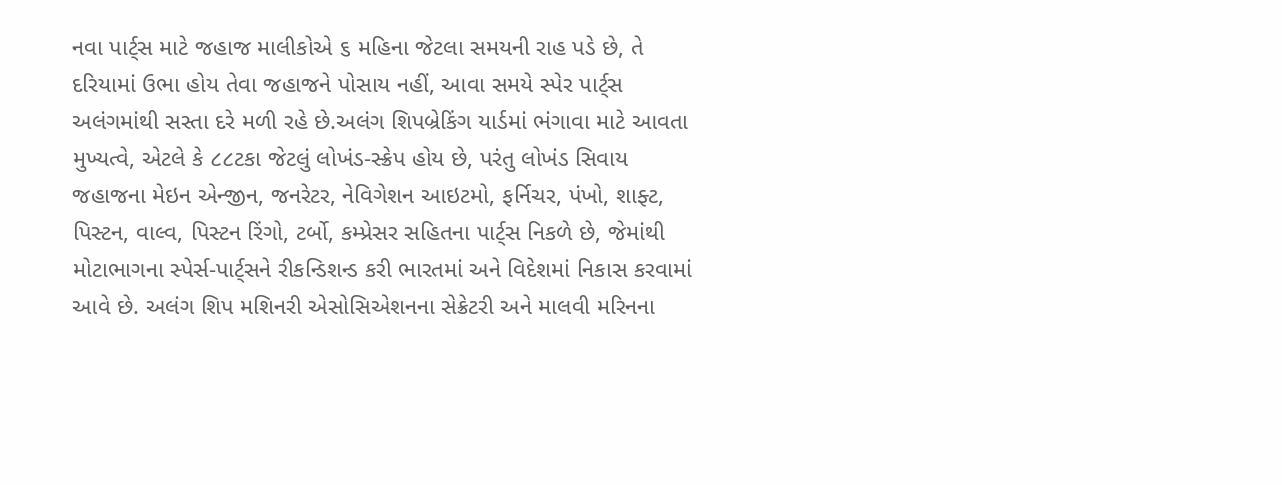નવા પાર્ટ્‌સ માટે જહાજ માલીકોએ ૬ મહિના જેટલા સમયની રાહ પડે છે, તે દરિયામાં ઉભા હોય તેવા જહાજને પોસાય નહીં, આવા સમયે સ્પેર પાર્ટ્‌સ અલંગમાંથી સસ્તા દરે મળી રહે છે.અલંગ શિપબ્રેકિંગ યાર્ડમાં ભંગાવા માટે આવતા મુખ્યત્વે, એટલે કે ૮૮ટકા જેટલું લોખંડ-સ્ક્રેપ હોય છે, પરંતુ લોખંડ સિવાય જહાજના મેઇન એન્જીન, જનરેટર, નેવિગેશન આઇટમો, ફર્નિચર, પંખો, શાફ્ટ, પિસ્ટન, વાલ્વ, પિસ્ટન રિંગો, ટર્બો, કમ્પ્રેસર સહિતના પાર્ટ્‌સ નિકળે છે, જેમાંથી મોટાભાગના સ્પેર્સ-પાર્ટ્‌સને રીકન્ડિશન્ડ કરી ભારતમાં અને વિદેશમાં નિકાસ કરવામાં આવે છે. અલંગ શિપ મશિનરી એસોસિએશનના સેક્રેટરી અને માલવી મરિનના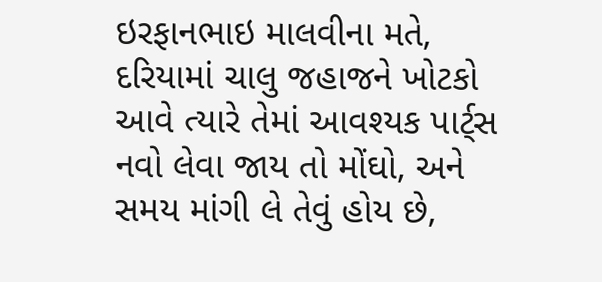ઇરફાનભાઇ માલવીના મતે, દરિયામાં ચાલુ જહાજને ખોટકો આવે ત્યારે તેમાં આવશ્યક પાર્ટ્‌સ નવો લેવા જાય તો મોંઘો, અને સમય માંગી લે તેવું હોય છે,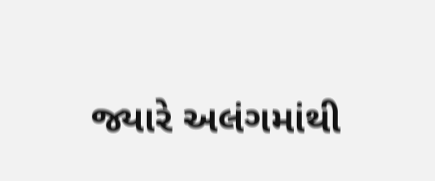જ્યારે અલંગમાંથી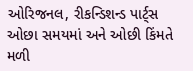ઓરિજનલ, રીકન્ડિશન્ડ પાર્ટ્‌સ ઓછા સમયમાં અને ઓછી કિંમતે મળી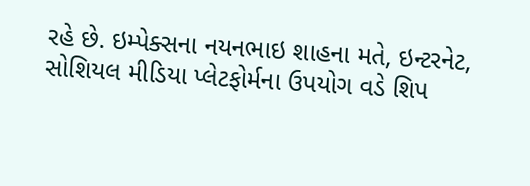રહે છે. ઇમ્પેક્સના નયનભાઇ શાહના મતે, ઇન્ટરનેટ, સોશિયલ મીડિયા પ્લેટફોર્મના ઉપયોગ વડે શિપ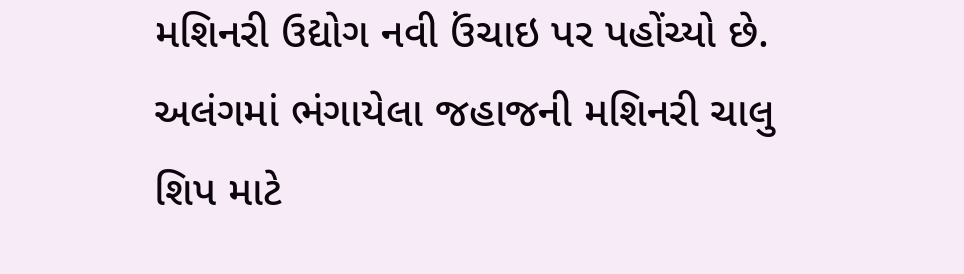મશિનરી ઉદ્યોગ નવી ઉંચાઇ પર પહોંચ્યો છે. અલંગમાં ભંગાયેલા જહાજની મશિનરી ચાલુ શિપ માટે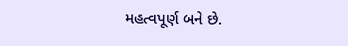મહત્વપૂર્ણ બને છે.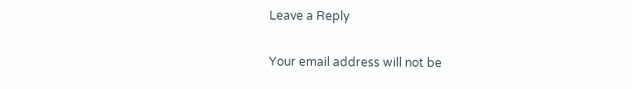Leave a Reply

Your email address will not be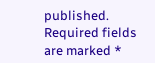published. Required fields are marked *